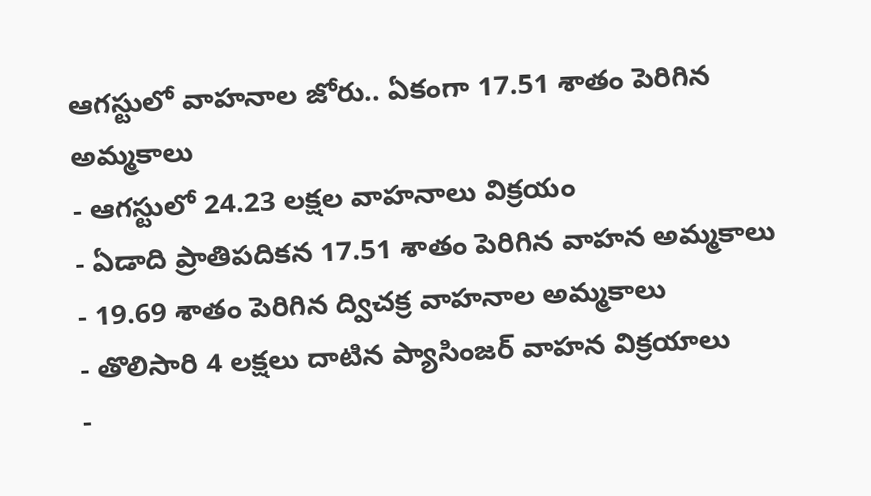ఆగస్టులో వాహనాల జోరు.. ఏకంగా 17.51 శాతం పెరిగిన అమ్మకాలు
- ఆగస్టులో 24.23 లక్షల వాహనాలు విక్రయం
- ఏడాది ప్రాతిపదికన 17.51 శాతం పెరిగిన వాహన అమ్మకాలు
- 19.69 శాతం పెరిగిన ద్విచక్ర వాహనాల అమ్మకాలు
- తొలిసారి 4 లక్షలు దాటిన ప్యాసింజర్ వాహన విక్రయాలు
-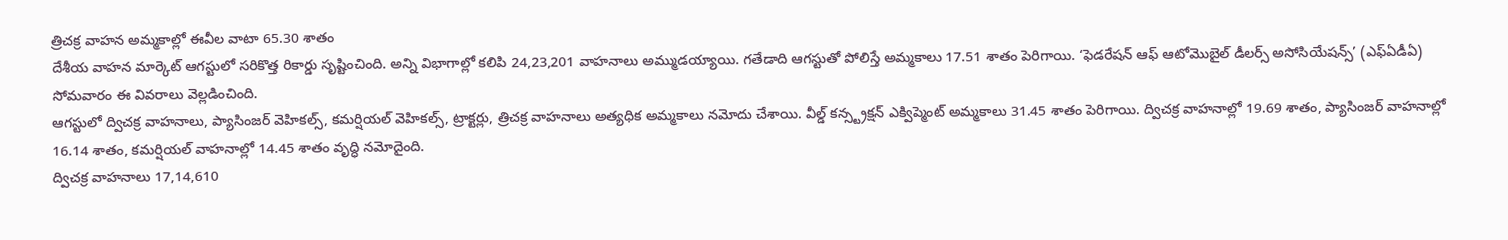త్రిచక్ర వాహన అమ్మకాల్లో ఈవీల వాటా 65.30 శాతం
దేశీయ వాహన మార్కెట్ ఆగస్టులో సరికొత్త రికార్డు సృష్టించింది. అన్ని విభాగాల్లో కలిపి 24,23,201 వాహనాలు అమ్ముడయ్యాయి. గతేడాది ఆగస్టుతో పోలిస్తే అమ్మకాలు 17.51 శాతం పెరిగాయి. ‘ఫెడరేషన్ ఆఫ్ ఆటోమొబైల్ డీలర్స్ అసోసియేషన్స్’ (ఎఫ్ఏడీఏ) సోమవారం ఈ వివరాలు వెల్లడించింది.
ఆగస్టులో ద్విచక్ర వాహనాలు, ప్యాసింజర్ వెహికల్స్, కమర్షియల్ వెహికల్స్, ట్రాక్టర్లు, త్రిచక్ర వాహనాలు అత్యధిక అమ్మకాలు నమోదు చేశాయి. వీల్డ్ కన్స్ట్రక్షన్ ఎక్విప్మెంట్ అమ్మకాలు 31.45 శాతం పెరిగాయి. ద్విచక్ర వాహనాల్లో 19.69 శాతం, ప్యాసింజర్ వాహనాల్లో 16.14 శాతం, కమర్షియల్ వాహనాల్లో 14.45 శాతం వృద్ధి నమోదైంది.
ద్విచక్ర వాహనాలు 17,14,610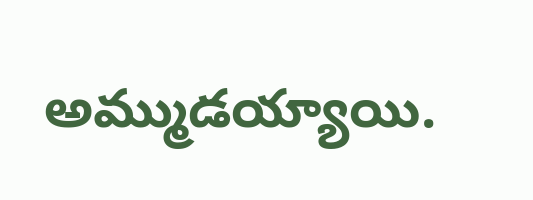అమ్ముడయ్యాయి.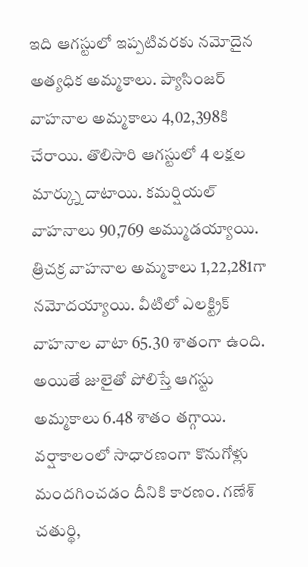ఇది ఆగస్టులో ఇప్పటివరకు నమోదైన అత్యధిక అమ్మకాలు. ప్యాసింజర్ వాహనాల అమ్మకాలు 4,02,398కి చేరాయి. తొలిసారి ఆగస్టులో 4 లక్షల మార్క్ను దాటాయి. కమర్షియల్ వాహనాలు 90,769 అమ్ముడయ్యాయి. త్రిచక్ర వాహనాల అమ్మకాలు 1,22,281గా నమోదయ్యాయి. వీటిలో ఎలక్ట్రిక్ వాహనాల వాటా 65.30 శాతంగా ఉంది.
అయితే జులైతో పోలిస్తే ఆగస్టు అమ్మకాలు 6.48 శాతం తగ్గాయి. వర్షాకాలంలో సాధారణంగా కొనుగోళ్లు మందగించడం దీనికి కారణం. గణేశ్ చతుర్థి,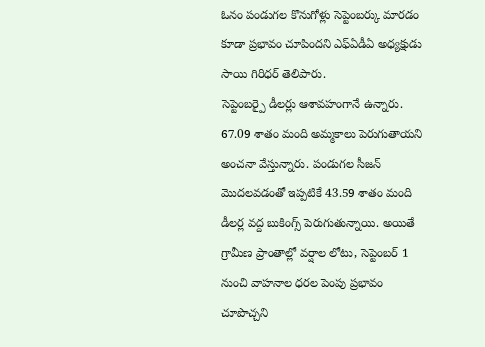ఓనం పండుగల కొనుగోళ్లు సెప్టెంబర్కు మారడం కూడా ప్రభావం చూపిందని ఎఫ్ఏడీఏ అధ్యక్షుడు సాయి గిరిధర్ తెలిపారు.
సెప్టెంబర్పై డీలర్లు ఆశావహంగానే ఉన్నారు. 67.09 శాతం మంది అమ్మకాలు పెరుగుతాయని అంచనా వేస్తున్నారు. పండుగల సీజన్ మొదలవడంతో ఇప్పటికే 43.59 శాతం మంది డీలర్ల వద్ద బుకింగ్స్ పెరుగుతున్నాయి. అయితే గ్రామీణ ప్రాంతాల్లో వర్షాల లోటు, సెప్టెంబర్ 1 నుంచి వాహనాల ధరల పెంపు ప్రభావం చూపొచ్చని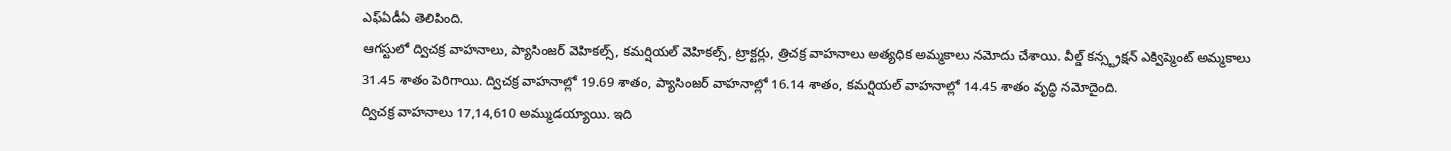ఎఫ్ఏడీఏ తెలిపింది.
ఆగస్టులో ద్విచక్ర వాహనాలు, ప్యాసింజర్ వెహికల్స్, కమర్షియల్ వెహికల్స్, ట్రాక్టర్లు, త్రిచక్ర వాహనాలు అత్యధిక అమ్మకాలు నమోదు చేశాయి. వీల్డ్ కన్స్ట్రక్షన్ ఎక్విప్మెంట్ అమ్మకాలు 31.45 శాతం పెరిగాయి. ద్విచక్ర వాహనాల్లో 19.69 శాతం, ప్యాసింజర్ వాహనాల్లో 16.14 శాతం, కమర్షియల్ వాహనాల్లో 14.45 శాతం వృద్ధి నమోదైంది.
ద్విచక్ర వాహనాలు 17,14,610 అమ్ముడయ్యాయి. ఇది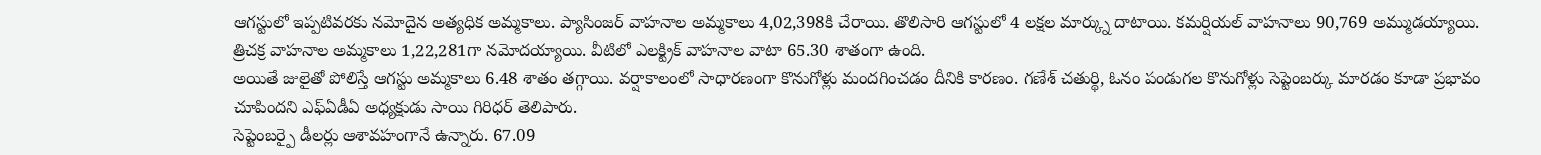ఆగస్టులో ఇప్పటివరకు నమోదైన అత్యధిక అమ్మకాలు. ప్యాసింజర్ వాహనాల అమ్మకాలు 4,02,398కి చేరాయి. తొలిసారి ఆగస్టులో 4 లక్షల మార్క్ను దాటాయి. కమర్షియల్ వాహనాలు 90,769 అమ్ముడయ్యాయి. త్రిచక్ర వాహనాల అమ్మకాలు 1,22,281గా నమోదయ్యాయి. వీటిలో ఎలక్ట్రిక్ వాహనాల వాటా 65.30 శాతంగా ఉంది.
అయితే జులైతో పోలిస్తే ఆగస్టు అమ్మకాలు 6.48 శాతం తగ్గాయి. వర్షాకాలంలో సాధారణంగా కొనుగోళ్లు మందగించడం దీనికి కారణం. గణేశ్ చతుర్థి, ఓనం పండుగల కొనుగోళ్లు సెప్టెంబర్కు మారడం కూడా ప్రభావం చూపిందని ఎఫ్ఏడీఏ అధ్యక్షుడు సాయి గిరిధర్ తెలిపారు.
సెప్టెంబర్పై డీలర్లు ఆశావహంగానే ఉన్నారు. 67.09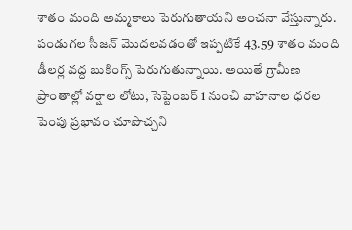శాతం మంది అమ్మకాలు పెరుగుతాయని అంచనా వేస్తున్నారు. పండుగల సీజన్ మొదలవడంతో ఇప్పటికే 43.59 శాతం మంది డీలర్ల వద్ద బుకింగ్స్ పెరుగుతున్నాయి. అయితే గ్రామీణ ప్రాంతాల్లో వర్షాల లోటు, సెప్టెంబర్ 1 నుంచి వాహనాల ధరల పెంపు ప్రభావం చూపొచ్చని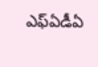ఎఫ్ఏడీఏ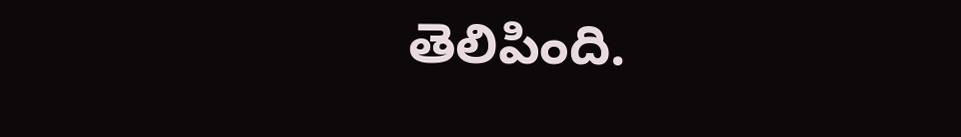తెలిపింది.